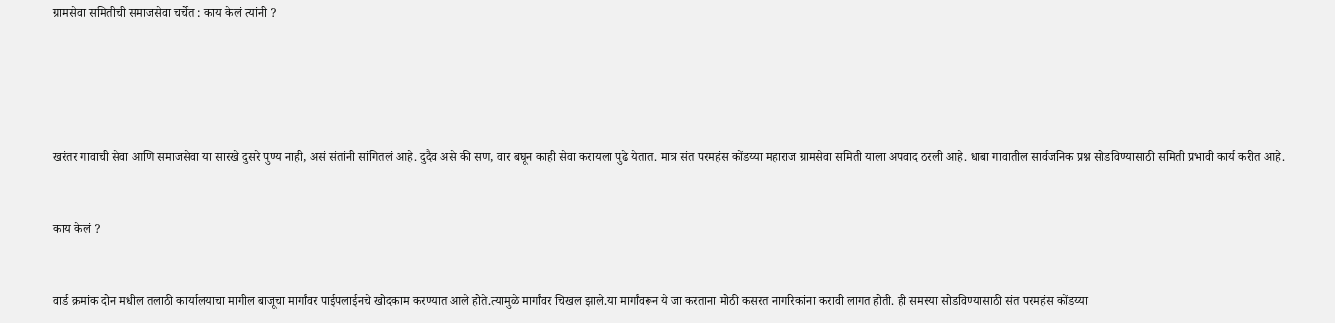ग्रामसेवा समितीची समाजसेवा चर्चेत : काय केलं त्यांनी ?





खरंतर गावाची सेवा आणि समाजसेवा या सारखे दुसरे पुण्य नाही, असं संतांनी सांगितलं आहे. दुदैव असे की सण, वार बघून काही सेवा करायला पुढे येतात. मात्र संत परमहंस कोंडय्या महाराज ग्रामसेवा समिती याला अपवाद ठरली आहे. धाबा गावातील सार्वजनिक प्रश्न सोडविण्यासाठी समिती प्रभावी कार्य करीत आहे.


काय केलं ?


वार्ड क्रमांक दोन मधील तलाठी कार्यालयाचा मागील बाजूचा मार्गांवर पाईपलाईनचे खोदकाम करण्यात आले होते.त्यामुळे मार्गांवर चिखल झाले.या मार्गांवरून ये जा करताना मोठी कसरत नागरिकांना करावी लागत होती. ही समस्या सोडविण्यासाठी संत परमहंस कोंडय्या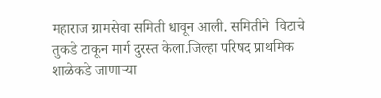महाराज ग्रामसेवा समिती धावून आली. समितीने  विटाचे तुकडे टाकून मार्ग दुरस्त केला.जिल्हा परिषद प्राथमिक शाळेकडे जाणाऱ्या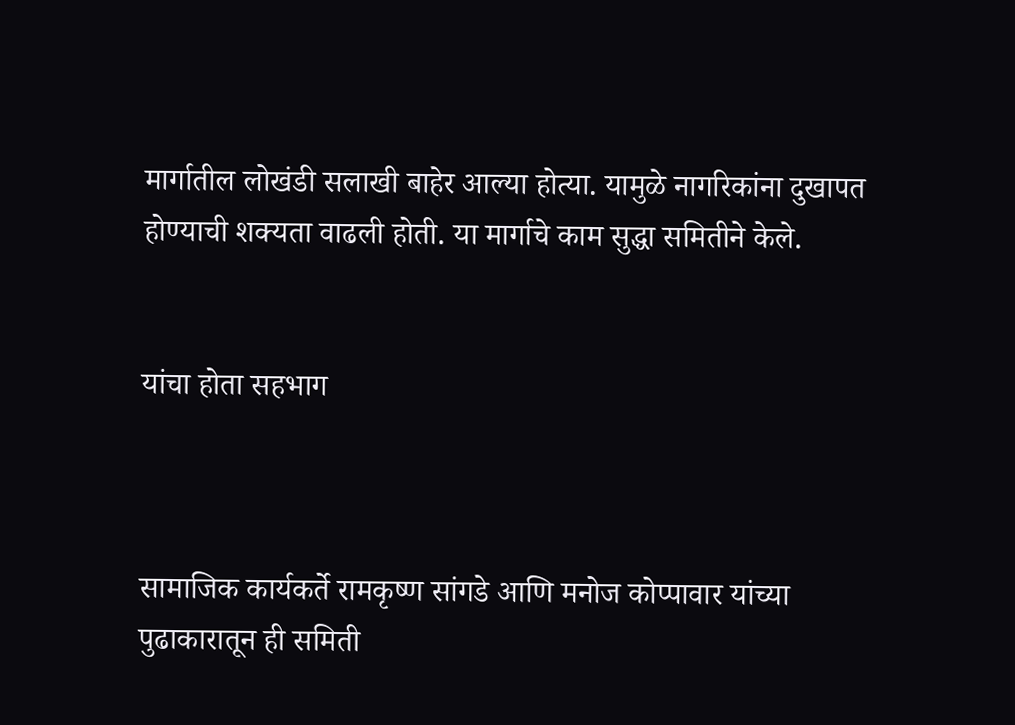मार्गातील लोखंडी सलाखी बाहेर आल्या होत्या. यामुळे नागरिकांना दुखापत होण्याची शक्यता वाढली होती. या मार्गाचे काम सुद्धा समितीने केले.


यांचा होता सहभाग



सामाजिक कार्यकर्ते रामकृष्ण सांगडे आणि मनोज कोप्पावार यांच्या पुढाकारातून ही समिती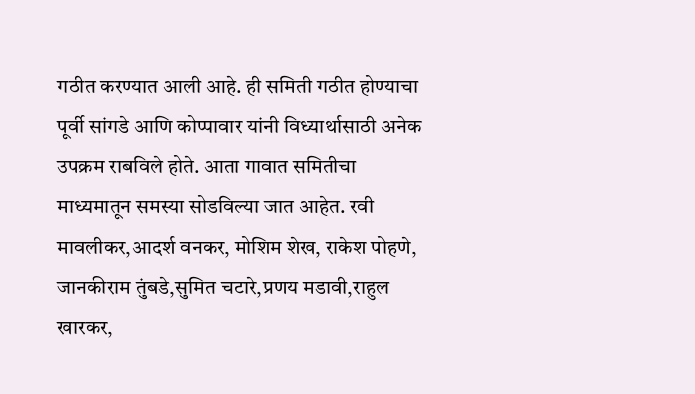गठीत करण्यात आली आहे. ही समिती गठीत होण्याचा पूर्वी सांगडे आणि कोप्पावार यांनी विध्यार्थासाठी अनेक उपक्रम राबविले होते. आता गावात समितीचा माध्यमातून समस्या सोडविल्या जात आहेत. रवी मावलीकर,आदर्श वनकर, मोशिम शेख, राकेश पोहणे, जानकीराम तुंबडे,सुमित चटारे,प्रणय मडावी,राहुल खारकर,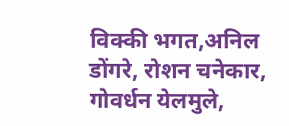विक्की भगत,अनिल डोंगरे, रोशन चनेकार, गोवर्धन येलमुले,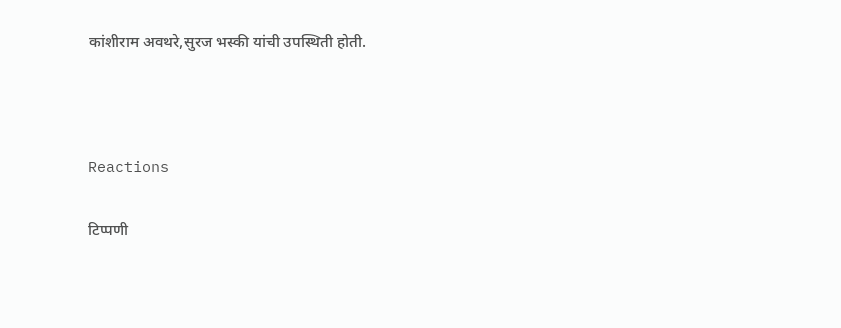कांशीराम अवथरे,सुरज भस्की यांची उपस्थिती होती.



Reactions

टिप्पणी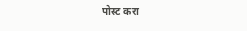पोस्ट करा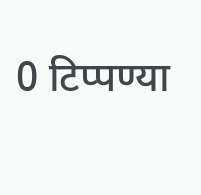0 टिप्पण्या